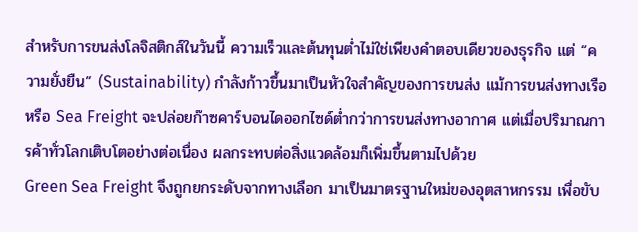สำหรับการขนส่งโลจิสติกส์ในวันนี้ ความเร็วและต้นทุนต่ำไม่ใช่เพียงคำตอบเดียวของธุรกิจ แต่ “ความยั่งยืน” (Sustainability) กำลังก้าวขึ้นมาเป็นหัวใจสำคัญของการขนส่ง แม้การขนส่งทางเรือหรือ Sea Freight จะปล่อยก๊าซคาร์บอนไดออกไซด์ต่ำกว่าการขนส่งทางอากาศ แต่เมื่อปริมาณการค้าทั่วโลกเติบโตอย่างต่อเนื่อง ผลกระทบต่อสิ่งแวดล้อมก็เพิ่มขึ้นตามไปด้วย
Green Sea Freight จึงถูกยกระดับจากทางเลือก มาเป็นมาตรฐานใหม่ของอุตสาหกรรม เพื่อขับ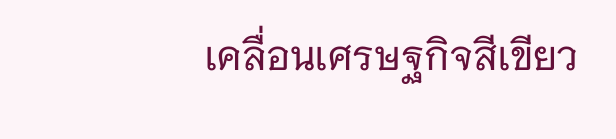เคลื่อนเศรษฐกิจสีเขียว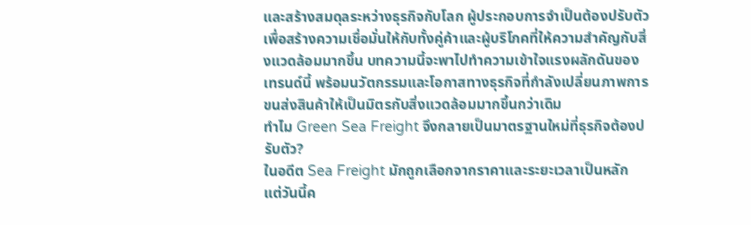และสร้างสมดุลระหว่างธุรกิจกับโลก ผู้ประกอบการจำเป็นต้องปรับตัว เพื่อสร้างความเชื่อมั่นให้กับทั้งคู่ค้าและผู้บริโภคที่ให้ความสำคัญกับสิ่งแวดล้อมมากขึ้น บทความนี้จะพาไปทำความเข้าใจแรงผลักดันของเทรนด์นี้ พร้อมนวัตกรรมและโอกาสทางธุรกิจที่กำลังเปลี่ยนภาพการขนส่งสินค้าให้เป็นมิตรกับสิ่งแวดล้อมมากขึ้นกว่าเดิม
ทำไม Green Sea Freight จึงกลายเป็นมาตรฐานใหม่ที่ธุรกิจต้องปรับตัว?
ในอดีต Sea Freight มักถูกเลือกจากราคาและระยะเวลาเป็นหลัก แต่วันนี้ค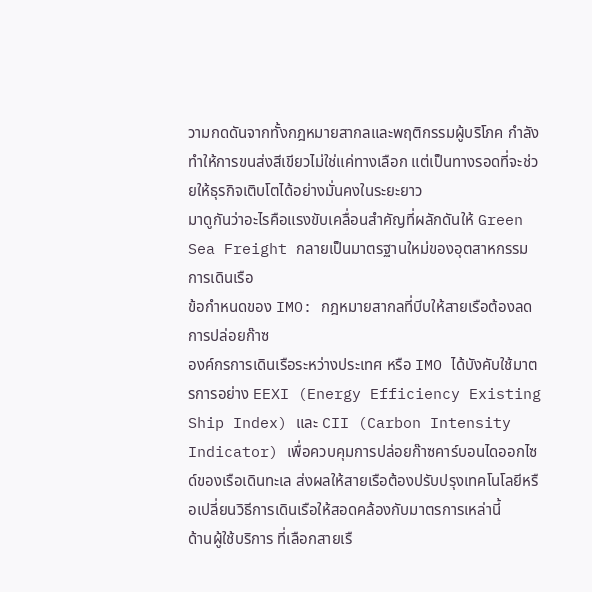วามกดดันจากทั้งกฎหมายสากลและพฤติกรรมผู้บริโภค กำลังทำให้การขนส่งสีเขียวไม่ใช่แค่ทางเลือก แต่เป็นทางรอดที่จะช่วยให้ธุรกิจเติบโตได้อย่างมั่นคงในระยะยาว
มาดูกันว่าอะไรคือแรงขับเคลื่อนสำคัญที่ผลักดันให้ Green Sea Freight กลายเป็นมาตรฐานใหม่ของอุตสาหกรรมการเดินเรือ
ข้อกำหนดของ IMO: กฎหมายสากลที่บีบให้สายเรือต้องลดการปล่อยก๊าซ
องค์กรการเดินเรือระหว่างประเทศ หรือ IMO ได้บังคับใช้มาตรการอย่าง EEXI (Energy Efficiency Existing Ship Index) และ CII (Carbon Intensity Indicator) เพื่อควบคุมการปล่อยก๊าซคาร์บอนไดออกไซด์ของเรือเดินทะเล ส่งผลให้สายเรือต้องปรับปรุงเทคโนโลยีหรือเปลี่ยนวิธีการเดินเรือให้สอดคล้องกับมาตรการเหล่านี้
ด้านผู้ใช้บริการ ที่เลือกสายเรื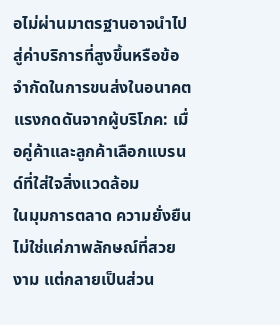อไม่ผ่านมาตรฐานอาจนำไปสู่ค่าบริการที่สูงขึ้นหรือข้อจำกัดในการขนส่งในอนาคต
แรงกดดันจากผู้บริโภค: เมื่อคู่ค้าและลูกค้าเลือกแบรนด์ที่ใส่ใจสิ่งแวดล้อม
ในมุมการตลาด ความยั่งยืนไม่ใช่แค่ภาพลักษณ์ที่สวยงาม แต่กลายเป็นส่วน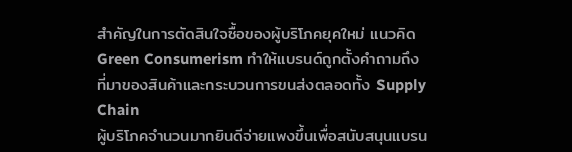สำคัญในการตัดสินใจซื้อของผู้บริโภคยุคใหม่ แนวคิด Green Consumerism ทำให้แบรนด์ถูกตั้งคำถามถึงที่มาของสินค้าและกระบวนการขนส่งตลอดทั้ง Supply Chain
ผู้บริโภคจำนวนมากยินดีจ่ายแพงขึ้นเพื่อสนับสนุนแบรน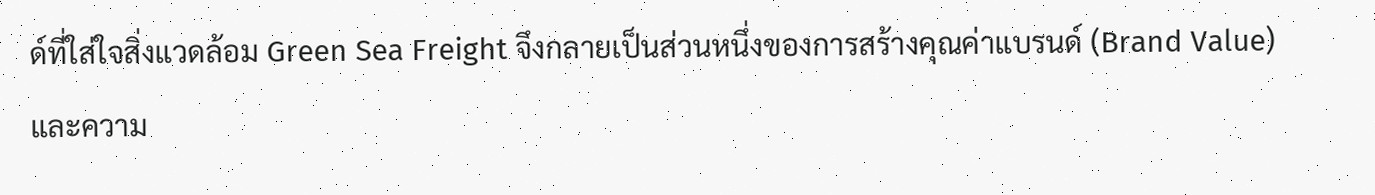ด์ที่ใส่ใจสิ่งแวดล้อม Green Sea Freight จึงกลายเป็นส่วนหนึ่งของการสร้างคุณค่าแบรนด์ (Brand Value) และความ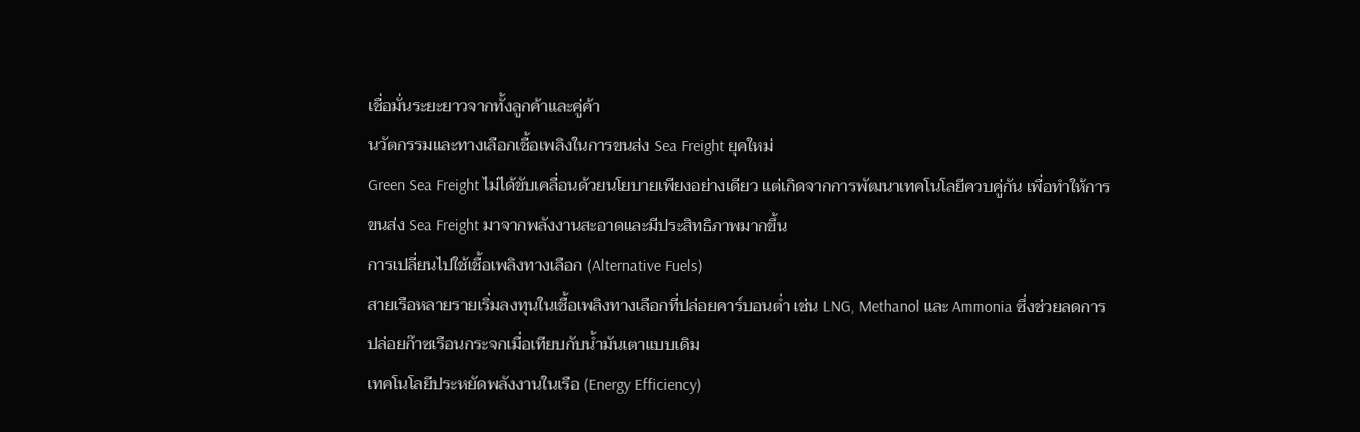เชื่อมั่นระยะยาวจากทั้งลูกค้าและคู่ค้า
นวัตกรรมและทางเลือกเชื้อเพลิงในการขนส่ง Sea Freight ยุคใหม่
Green Sea Freight ไม่ได้ขับเคลื่อนด้วยนโยบายเพียงอย่างเดียว แต่เกิดจากการพัฒนาเทคโนโลยีควบคู่กัน เพื่อทำให้การขนส่ง Sea Freight มาจากพลังงานสะอาดและมีประสิทธิภาพมากขึ้น
การเปลี่ยนไปใช้เชื้อเพลิงทางเลือก (Alternative Fuels)
สายเรือหลายรายเริ่มลงทุนในเชื้อเพลิงทางเลือกที่ปล่อยคาร์บอนต่ำ เช่น LNG, Methanol และ Ammonia ซึ่งช่วยลดการปล่อยก๊าซเรือนกระจกเมื่อเทียบกับน้ำมันเตาแบบเดิม
เทคโนโลยีประหยัดพลังงานในเรือ (Energy Efficiency)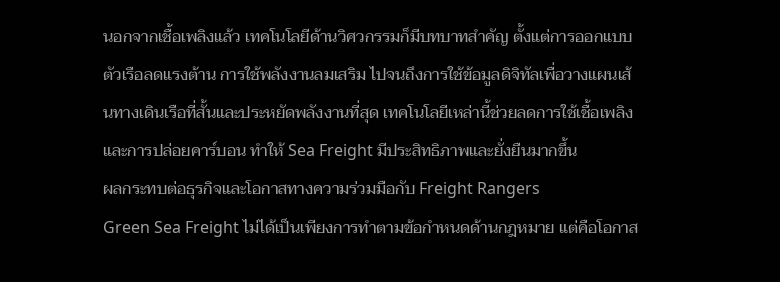นอกจากเชื้อเพลิงแล้ว เทคโนโลยีด้านวิศวกรรมก็มีบทบาทสำคัญ ตั้งแต่การออกแบบตัวเรือลดแรงต้าน การใช้พลังงานลมเสริม ไปจนถึงการใช้ข้อมูลดิจิทัลเพื่อวางแผนเส้นทางเดินเรือที่สั้นและประหยัดพลังงานที่สุด เทคโนโลยีเหล่านี้ช่วยลดการใช้เชื้อเพลิงและการปล่อยคาร์บอน ทำให้ Sea Freight มีประสิทธิภาพและยั่งยืนมากขึ้น
ผลกระทบต่อธุรกิจและโอกาสทางความร่วมมือกับ Freight Rangers
Green Sea Freight ไม่ได้เป็นเพียงการทำตามข้อกำหนดด้านกฎหมาย แต่คือโอกาส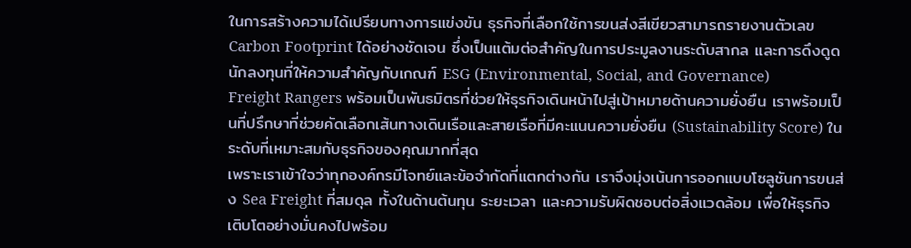ในการสร้างความได้เปรียบทางการแข่งขัน ธุรกิจที่เลือกใช้การขนส่งสีเขียวสามารถรายงานตัวเลข Carbon Footprint ได้อย่างชัดเจน ซึ่งเป็นแต้มต่อสำคัญในการประมูลงานระดับสากล และการดึงดูดนักลงทุนที่ให้ความสำคัญกับเกณฑ์ ESG (Environmental, Social, and Governance)
Freight Rangers พร้อมเป็นพันธมิตรที่ช่วยให้ธุรกิจเดินหน้าไปสู่เป้าหมายด้านความยั่งยืน เราพร้อมเป็นที่ปรึกษาที่ช่วยคัดเลือกเส้นทางเดินเรือและสายเรือที่มีคะแนนความยั่งยืน (Sustainability Score) ในระดับที่เหมาะสมกับธุรกิจของคุณมากที่สุด
เพราะเราเข้าใจว่าทุกองค์กรมีโจทย์และข้อจำกัดที่แตกต่างกัน เราจึงมุ่งเน้นการออกแบบโซลูชันการขนส่ง Sea Freight ที่สมดุล ทั้งในด้านต้นทุน ระยะเวลา และความรับผิดชอบต่อสิ่งแวดล้อม เพื่อให้ธุรกิจเติบโตอย่างมั่นคงไปพร้อม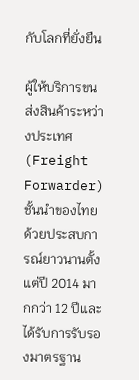กับโลกที่ยั่งยืน

ผู้ให้บริการขนส่งสินค้าระหว่างประเทศ (Freight Forwarder) ชั้นนำของไทย ด้วยประสบการณ์ยาวนานตั้งแต่ปี 2014 มากกว่า 12 ปีและได้รับการรับรองมาตรฐาน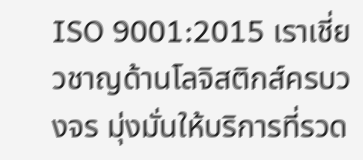ISO 9001:2015 เราเชี่ยวชาญด้านโลจิสติกส์ครบวงจร มุ่งมั่นให้บริการที่รวด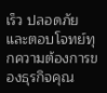เร็ว ปลอดภัย และตอบโจทย์ทุกความต้องการของธุรกิจคุณ